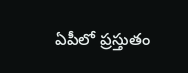ఏపీలో ప్రస్తుతం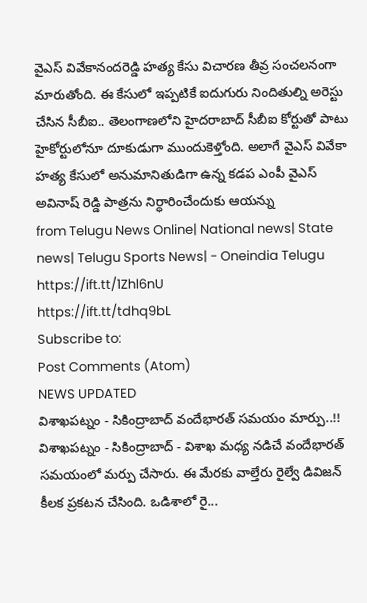వైఎస్ వివేకానందరెడ్డి హత్య కేసు విచారణ తీవ్ర సంచలనంగా మారుతోంది. ఈ కేసులో ఇప్పటికే ఐదుగురు నిందితుల్ని అరెస్టు చేసిన సీబీఐ.. తెలంగాణలోని హైదరాబాద్ సీబీఐ కోర్టుతో పాటు హైకోర్టులోనూ దూకుడుగా ముందుకెళ్తోంది. అలాగే వైఎస్ వివేకా హత్య కేసులో అనుమానితుడిగా ఉన్న కడప ఎంపీ వైఎస్ అవినాష్ రెడ్డి పాత్రను నిర్ధారించేందుకు ఆయన్ను
from Telugu News Online| National news| State news| Telugu Sports News| - Oneindia Telugu https://ift.tt/1Zhl6nU
https://ift.tt/tdhq9bL
Subscribe to:
Post Comments (Atom)
NEWS UPDATED
విశాఖపట్నం - సికింద్రాబాద్ వందేభారత్ సమయం మార్పు..!!
విశాఖపట్నం - సికింద్రాబాద్ - విశాఖ మధ్య నడిచే వందేభారత్ సమయంలో మర్పు చేసారు. ఈ మేరకు వాల్తేరు రైల్వే డివిజన్ కీలక ప్రకటన చేసింది. ఒడిశాలో రై...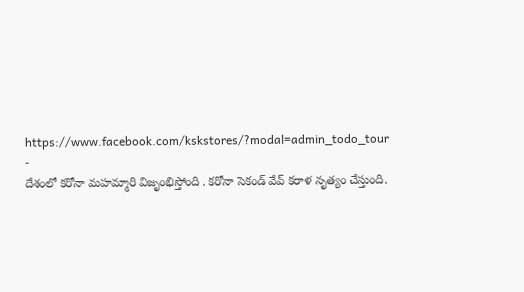https://www.facebook.com/kskstores/?modal=admin_todo_tour
-
దేశంలో కరోనా మహమ్మారి విజృంభిస్తోంది . కరోనా సెకండ్ వేవ్ కరాళ నృత్యం చేస్తుంది.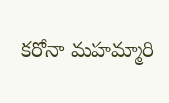కరోనా మహమ్మారి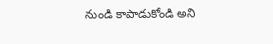నుండి కాపాడుకోండి అని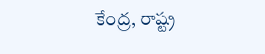కేంద్ర, రాష్ట్ర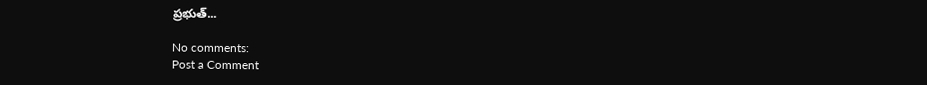ప్రభుత్...

No comments:
Post a Comment